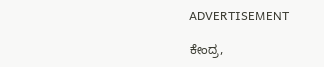ADVERTISEMENT

ಕೇಂದ್ರ,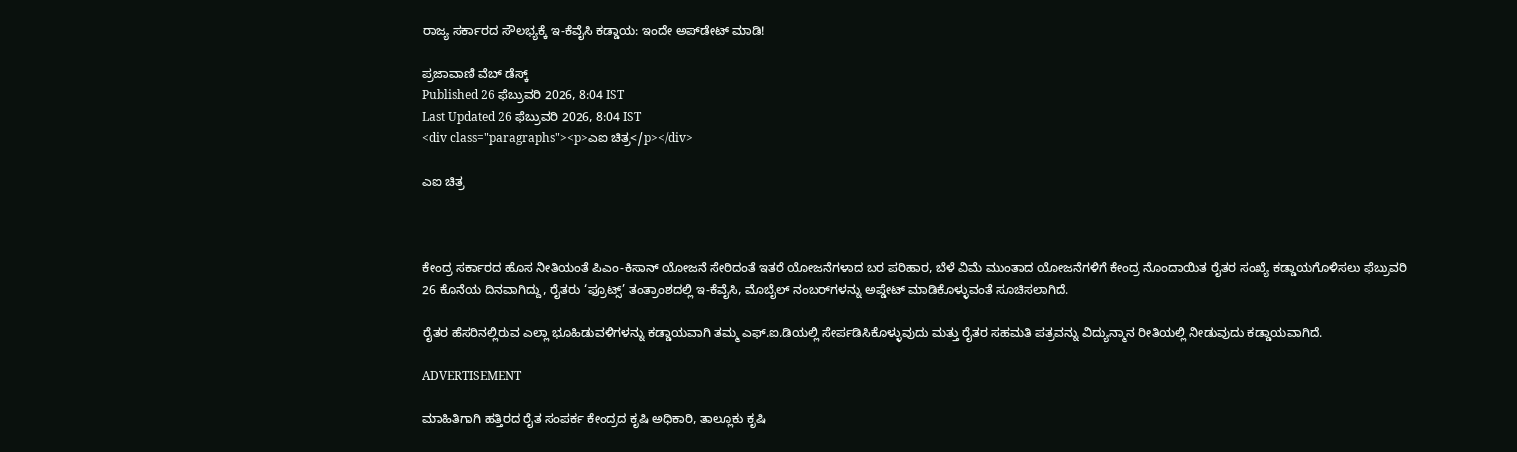ರಾಜ್ಯ ಸರ್ಕಾರದ ಸೌಲಭ್ಯಕ್ಕೆ ಇ-ಕೆವೈಸಿ ಕಡ್ಡಾಯ: ಇಂದೇ ಅಪ್‌ಡೇಟ್ ಮಾಡಿ!

ಪ್ರಜಾವಾಣಿ ವೆಬ್‌ ಡೆಸ್ಕ್‌
Published 26 ಫೆಬ್ರುವರಿ 2026, 8:04 IST
Last Updated 26 ಫೆಬ್ರುವರಿ 2026, 8:04 IST
<div class="paragraphs"><p>ಎಐ ಚಿತ್ರ</p></div>

ಎಐ ಚಿತ್ರ



ಕೇಂದ್ರ ಸರ್ಕಾರದ ಹೊಸ ನೀತಿಯಂತೆ ಪಿಎಂ-ಕಿಸಾನ್ ಯೋಜನೆ ಸೇರಿದಂತೆ ಇತರೆ ಯೋಜನೆಗಳಾದ ಬರ ಪರಿಹಾರ, ಬೆಳೆ ವಿಮೆ ಮುಂತಾದ ಯೋಜನೆಗಳಿಗೆ ಕೇಂದ್ರ ನೊಂದಾಯಿತ ರೈತರ ಸಂಖ್ಯೆ ಕಡ್ಡಾಯಗೊಳಿಸಲು ಫೆಬ್ರುವರಿ 26 ಕೊನೆಯ ದಿನವಾಗಿದ್ದು, ರೈತರು ‘ಫ್ರೂಟ್ಸ್’ ತಂತ್ರಾಂಶದಲ್ಲಿ ಇ-ಕೆವೈಸಿ, ಮೊಬೈಲ್ ನಂಬರ್‌ಗಳನ್ನು ಅಪ್ಡೇಟ್ ಮಾಡಿಕೊಳ್ಳುವಂತೆ ಸೂಚಿಸಲಾಗಿದೆ.

ರೈತರ ಹೆಸರಿನಲ್ಲಿರುವ ಎಲ್ಲಾ ಭೂಹಿಡುವಳಿಗಳನ್ನು ಕಡ್ಡಾಯವಾಗಿ ತಮ್ಮ ಎಫ್.ಐ.ಡಿಯಲ್ಲಿ ಸೇರ್ಪಡಿಸಿಕೊಳ್ಳುವುದು ಮತ್ತು ರೈತರ ಸಹಮತಿ ಪತ್ರವನ್ನು ವಿದ್ಯುನ್ಮಾನ ರೀತಿಯಲ್ಲಿ ನೀಡುವುದು ಕಡ್ಡಾಯವಾಗಿದೆ.

ADVERTISEMENT

ಮಾಹಿತಿಗಾಗಿ ಹತ್ತಿರದ ರೈತ ಸಂಪರ್ಕ ಕೇಂದ್ರದ ಕೃಷಿ ಅಧಿಕಾರಿ, ತಾಲ್ಲೂಕು ಕೃಷಿ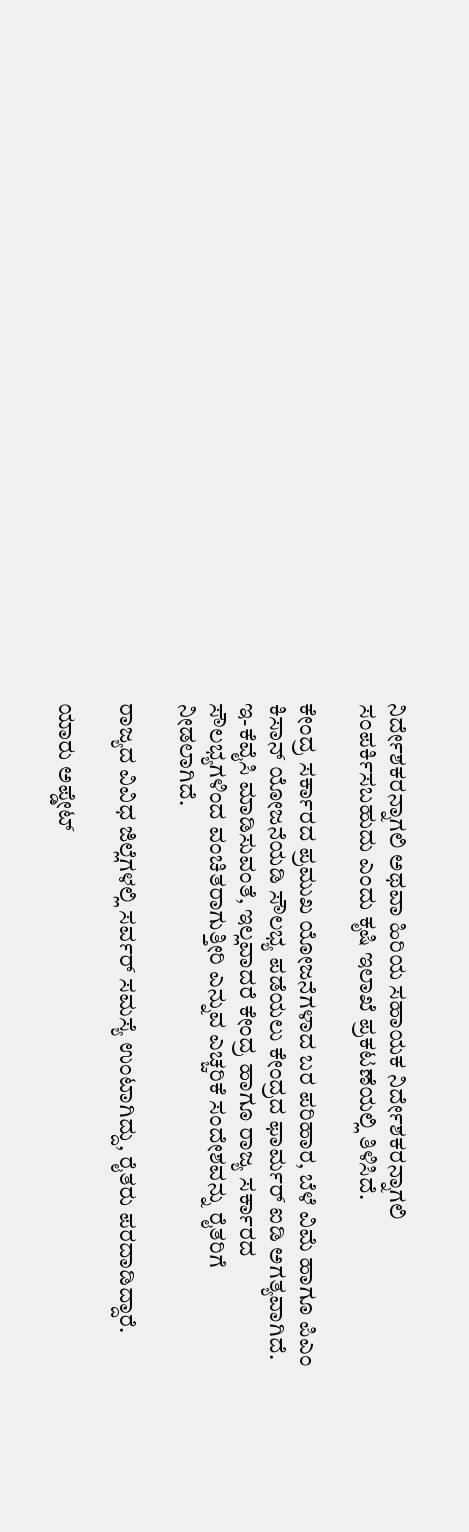ನಿರ್ದೇಶಕರನ್ನಾಗಲಿ ಅಥವಾ ಹಿರಿಯ ಸಹಾಯಕ ನಿರ್ದೇಶಕರನ್ನಾಗಲಿ ಸಂಪರ್ಕಿಸಬಹುದು ಎಂದು ಕೃಷಿ ಇಲಾಖೆ ಪ್ರಕಟಣೆಯಲ್ಲಿ ತಿಳಿಸಿದೆ.

ಕೇಂದ್ರ ಸರ್ಕಾರದ ಪ್ರಮುಖ ಯೋಜನೆಗಳಾದ ಬರ ಪರಿಹಾರ, ಬೆಳೆ ವಿಮೆ ಹಾಗೂ ಪಿಎಂ ಕಿಸಾನ್ ಯೋಜನೆಯಡಿ ಸೌಲಭ್ಯ ಪಡೆಯಲು ಕೇಂದ್ರದ ಫಾರ್ಮರ್ ಐಡಿ ಅಗತ್ಯವಾಗಿದೆ. ಇ-ಕೆವೈಸಿ ಮಾಡಿಸುವಂತೆ, ಇಲ್ಲವಾದರೆ ಕೇಂದ್ರ ಹಾಗೂ ರಾಜ್ಯ ಸರ್ಕಾರದ ಸೌಲಭ್ಯಗಳಿಂದ ವಂಚಿತರಾಗುತ್ತೀರಿ ಎನ್ನುವ ಎಚ್ಚರಿಕೆ ಸಂದೇಶವನ್ನು ರೈತರಿಗೆ ನೀಡಲಾಗಿದೆ.

ರಾಜ್ಯದ ವಿವಿಧ ಜಿಲ್ಲೆಗಳಲ್ಲಿ ಸರ್ವರ್‌ ಸಮಸ್ಯೆ ಉಂಟಾಗಿದ್ದು, ರೈತರು ಪರದಾಡಿದ್ದಾರೆ.

ಯಾರು ಅಪ್ಡೇಟ್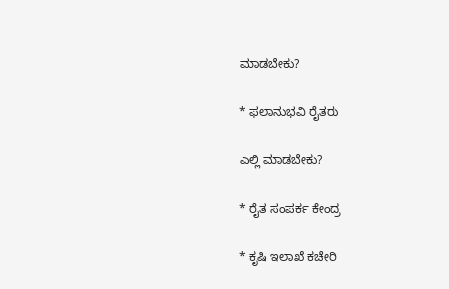ಮಾಡಬೇಕು?

* ಫಲಾನುಭವಿ ರೈತರು

ಎಲ್ಲಿ ಮಾಡಬೇಕು?

* ರೈತ ಸಂಪರ್ಕ ಕೇಂದ್ರ

* ಕೃಷಿ ಇಲಾಖೆ ಕಚೇರಿ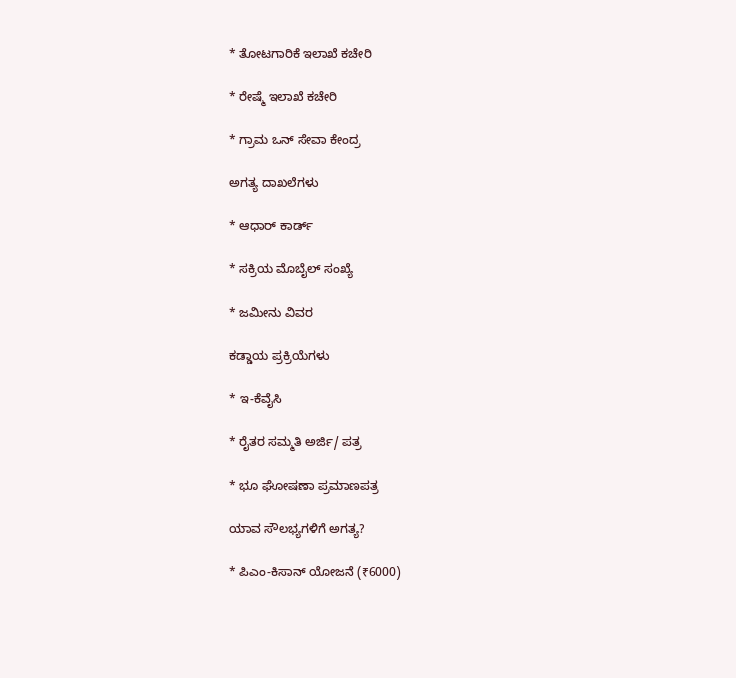* ತೋಟಗಾರಿಕೆ ಇಲಾಖೆ ಕಚೇರಿ

* ರೇಷ್ಮೆ ಇಲಾಖೆ ಕಚೇರಿ

* ಗ್ರಾಮ ಒನ್ ಸೇವಾ ಕೇಂದ್ರ

ಅಗತ್ಯ ದಾಖಲೆಗಳು

* ಆಧಾರ್ ಕಾರ್ಡ್

* ಸಕ್ರಿಯ ಮೊಬೈಲ್ ಸಂಖ್ಯೆ

* ಜಮೀನು ವಿವರ

ಕಡ್ಡಾಯ ಪ್ರಕ್ರಿಯೆಗಳು

* ಇ-ಕೆವೈಸಿ

* ರೈತರ ಸಮ್ಮತಿ ಅರ್ಜಿ/ ಪತ್ರ

* ಭೂ ಘೋಷಣಾ ಪ್ರಮಾಣಪತ್ರ

ಯಾವ ಸೌಲಭ್ಯಗಳಿಗೆ ಅಗತ್ಯ?

* ಪಿಎಂ-ಕಿಸಾನ್ ಯೋಜನೆ (₹6000)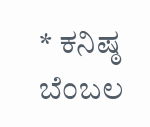* ಕನಿಷ್ಠ ಬೆಂಬಲ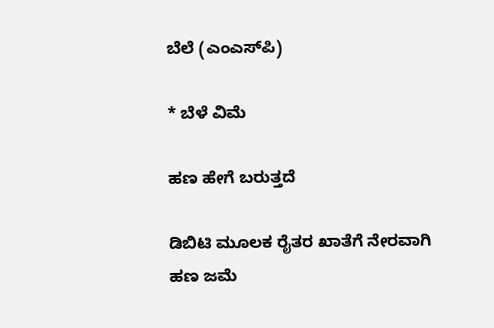ಬೆಲೆ (ಎಂಎಸ್‌ಪಿ)

* ಬೆಳೆ ವಿಮೆ

ಹಣ ಹೇಗೆ ಬರುತ್ತದೆ

ಡಿಬಿಟಿ ಮೂಲಕ ರೈತರ ಖಾತೆಗೆ ನೇರವಾಗಿ ಹಣ ಜಮೆ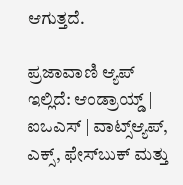ಆಗುತ್ತದೆ.

ಪ್ರಜಾವಾಣಿ ಆ್ಯಪ್ ಇಲ್ಲಿದೆ: ಆಂಡ್ರಾಯ್ಡ್ | ಐಒಎಸ್ | ವಾಟ್ಸ್ಆ್ಯಪ್, ಎಕ್ಸ್, ಫೇಸ್‌ಬುಕ್ ಮತ್ತು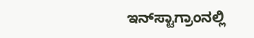ಇನ್‌ಸ್ಟಾಗ್ರಾಂನಲ್ಲಿ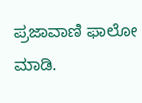ಪ್ರಜಾವಾಣಿ ಫಾಲೋ ಮಾಡಿ.